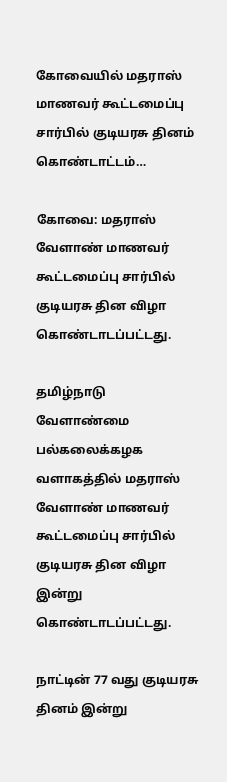கோவையில் மதராஸ் மாணவர் கூட்டமைப்பு சார்பில் குடியரசு தினம் கொண்டாட்டம்…

கோவை: மதராஸ் வேளாண் மாணவர் கூட்டமைப்பு சார்பில் குடியரசு தின விழா கொண்டாடப்பட்டது.

தமிழ்நாடு வேளாண்மை பல்கலைக்கழக வளாகத்தில் மதராஸ் வேளாண் மாணவர் கூட்டமைப்பு சார்பில் குடியரசு தின விழா இன்று கொண்டாடப்பட்டது.

நாட்டின் 77 வது குடியரசு தினம் இன்று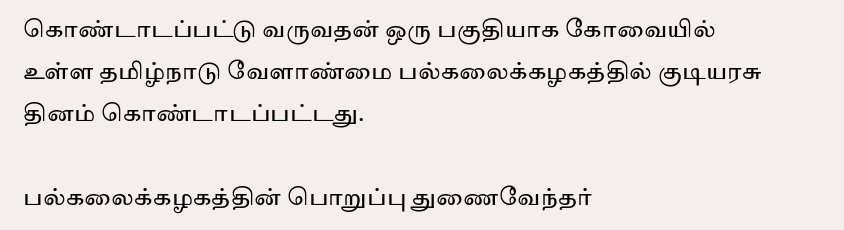கொண்டாடப்பட்டு வருவதன் ஒரு பகுதியாக கோவையில் உள்ள தமிழ்நாடு வேளாண்மை பல்கலைக்கழகத்தில் குடியரசு தினம் கொண்டாடப்பட்டது.

பல்கலைக்கழகத்தின் பொறுப்பு துணைவேந்தர்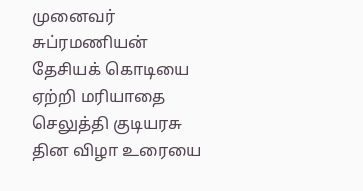முனைவர் சுப்ரமணியன் தேசியக் கொடியை ஏற்றி மரியாதை செலுத்தி குடியரசு தின விழா உரையை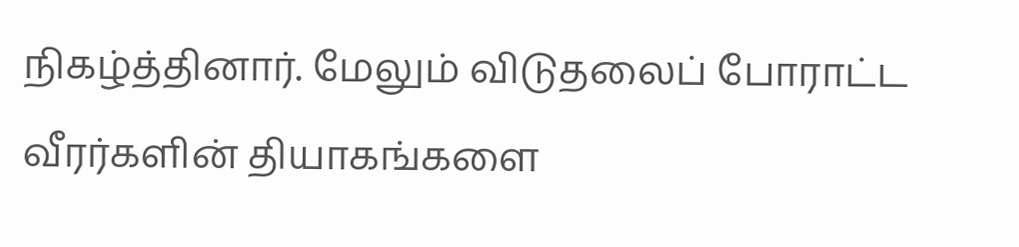நிகழ்த்தினார். மேலும் விடுதலைப் போராட்ட வீரர்களின் தியாகங்களை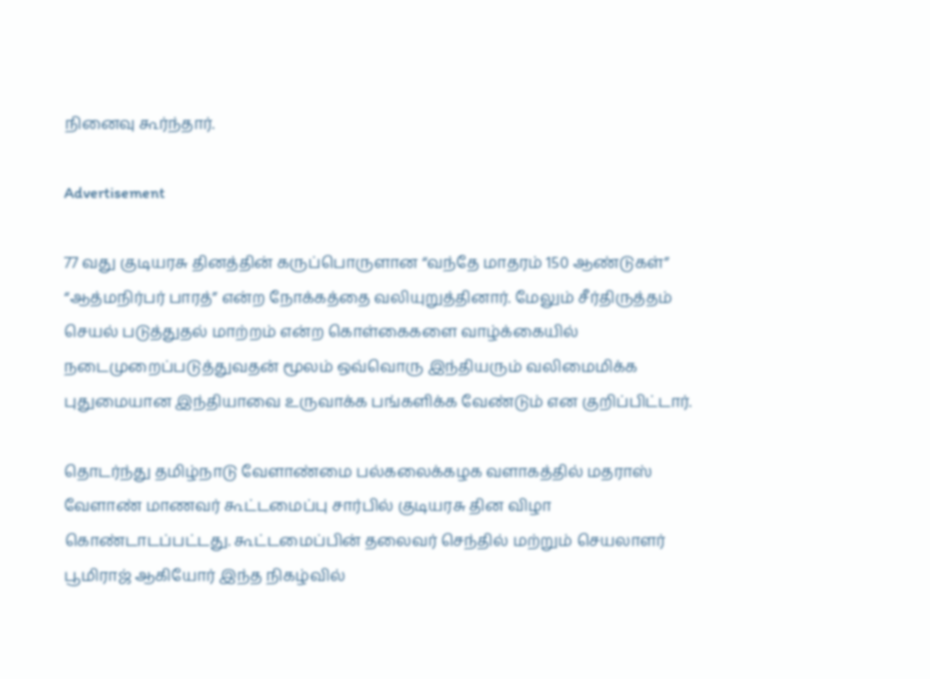நினைவு கூர்ந்தார்.

Advertisement

77 வது குடியரசு தினத்தின் கருப்பொருளான “வந்தே மாதரம் 150 ஆண்டுகள்” “ஆத்மநிர்பர் பாரத்” என்ற நோக்கத்தை வலியுறுத்தினார். மேலும் சீர்திருத்தம் செயல் படுத்துதல் மாற்றம் என்ற கொள்கைகளை வாழ்க்கையில் நடைமுறைப்படுத்துவதன் மூலம் ஒவ்வொரு இந்தியரும் வலிமைமிக்க புதுமையான இந்தியாவை உருவாக்க பங்களிக்க வேண்டும் என குறிப்பிட்டார்.

தொடர்ந்து தமிழ்நாடு வேளாண்மை பல்கலைக்கழக வளாகத்தில் மதராஸ் வேளாண் மாணவர் கூட்டமைப்பு சார்பில் குடியரசு தின விழா கொண்டாடப்பட்டது. கூட்டமைப்பின் தலைவர் செந்தில் மற்றும் செயலாளர் பூமிராஜ் ஆகியோர் இந்த நிகழ்வில்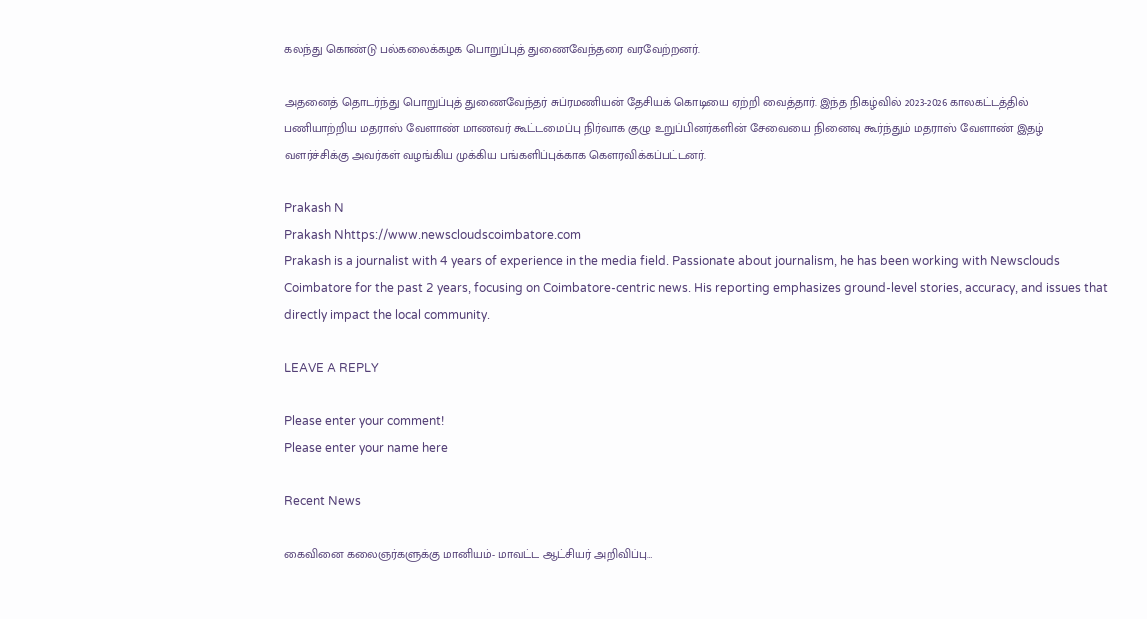கலந்து கொண்டு பல்கலைக்கழக பொறுப்புத் துணைவேந்தரை வரவேற்றனர்.

அதனைத் தொடர்ந்து பொறுப்புத் துணைவேந்தர் சுப்ரமணியன் தேசியக் கொடியை ஏற்றி வைத்தார். இந்த நிகழ்வில் 2023-2026 காலகட்டத்தில் பணியாற்றிய மதராஸ் வேளாண் மாணவர் கூட்டமைப்பு நிர்வாக குழு உறுப்பினர்களின் சேவையை நினைவு கூர்ந்தும் மதராஸ் வேளாண் இதழ் வளர்ச்சிக்கு அவர்கள் வழங்கிய முக்கிய பங்களிப்புக்காக கௌரவிக்கப்பட்டனர்.

Prakash N
Prakash Nhttps://www.newscloudscoimbatore.com
Prakash is a journalist with 4 years of experience in the media field. Passionate about journalism, he has been working with Newsclouds Coimbatore for the past 2 years, focusing on Coimbatore-centric news. His reporting emphasizes ground-level stories, accuracy, and issues that directly impact the local community.

LEAVE A REPLY

Please enter your comment!
Please enter your name here

Recent News

கைவினை கலைஞர்களுக்கு மானியம்- மாவட்ட ஆட்சியர் அறிவிப்பு…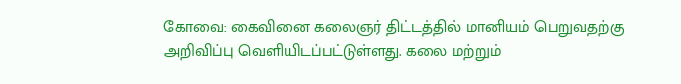கோவை: கைவினை கலைஞர் திட்டத்தில் மானியம் பெறுவதற்கு அறிவிப்பு வெளியிடப்பட்டுள்ளது. கலை மற்றும்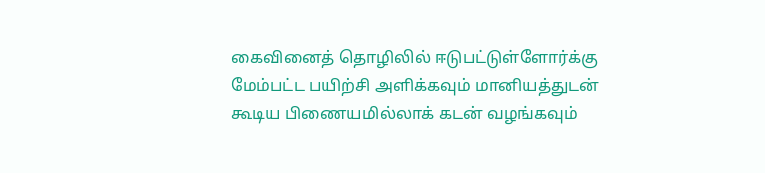கைவினைத் தொழிலில் ஈடுபட்டுள்ளோர்க்கு மேம்பட்ட பயிற்சி அளிக்கவும் மானியத்துடன் கூடிய பிணையமில்லாக் கடன் வழங்கவும்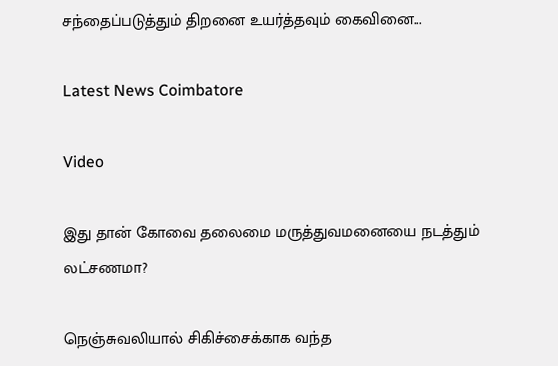சந்தைப்படுத்தும் திறனை உயர்த்தவும் கைவினை...

Latest News Coimbatore

Video

இது தான் கோவை தலைமை மருத்துவமனையை நடத்தும் லட்சணமா?

நெஞ்சுவலியால் சிகிச்சைக்காக வந்த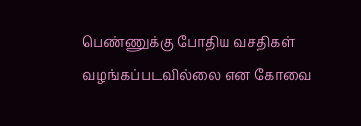பெண்ணுக்கு போதிய வசதிகள் வழங்கப்படவில்லை என கோவை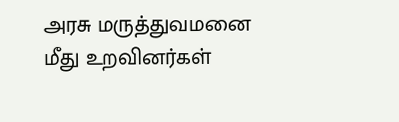அரசு மருத்துவமனை மீது உறவினர்கள்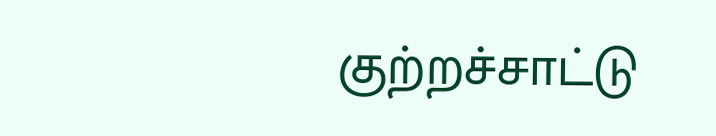குற்றச்சாட்டு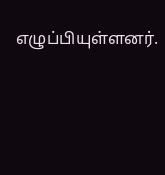எழுப்பியுள்ளனர்.